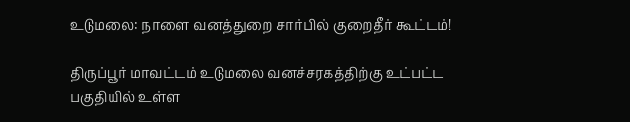உடுமலை: நாளை வனத்துறை சார்பில் குறைதீர் கூட்டம்!

திருப்பூர் மாவட்டம் உடுமலை வனச்சரகத்திற்கு உட்பட்ட பகுதியில் உள்ள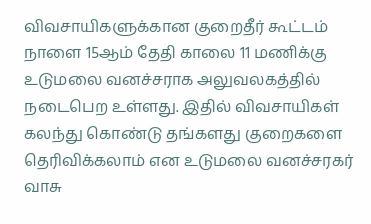விவசாயிகளுக்கான குறைதீர் கூட்டம் நாளை 15ஆம் தேதி காலை 11 மணிக்கு உடுமலை வனச்சராக அலுவலகத்தில் நடைபெற உள்ளது. இதில் விவசாயிகள் கலந்து கொண்டு தங்களது குறைகளை தெரிவிக்கலாம் என உடுமலை வனச்சரகர் வாசு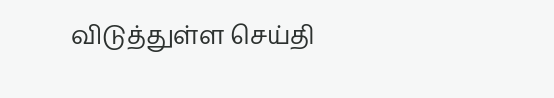விடுத்துள்ள செய்தி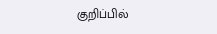குறிப்பில்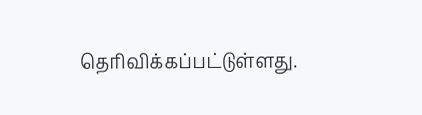தெரிவிக்கப்பட்டுள்ளது.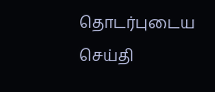தொடர்புடைய செய்தி